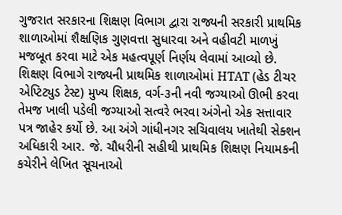ગુજરાત સરકારના શિક્ષણ વિભાગ દ્વારા રાજ્યની સરકારી પ્રાથમિક શાળાઓમાં શૈક્ષણિક ગુણવત્તા સુધારવા અને વહીવટી માળખું મજબૂત કરવા માટે એક મહત્વપૂર્ણ નિર્ણય લેવામાં આવ્યો છે. શિક્ષણ વિભાગે રાજ્યની પ્રાથમિક શાળાઓમાં HTAT (હેડ ટીચર એપ્ટિટ્યુડ ટેસ્ટ) મુખ્ય શિક્ષક, વર્ગ-૩ની નવી જગ્યાઓ ઊભી કરવા તેમજ ખાલી પડેલી જગ્યાઓ સત્વરે ભરવા અંગેનો એક સત્તાવાર પત્ર જાહેર કર્યો છે. આ અંગે ગાંધીનગર સચિવાલય ખાતેથી સેક્શન અધિકારી આર. જે. ચૌધરીની સહીથી પ્રાથમિક શિક્ષણ નિયામકની કચેરીને લેખિત સૂચનાઓ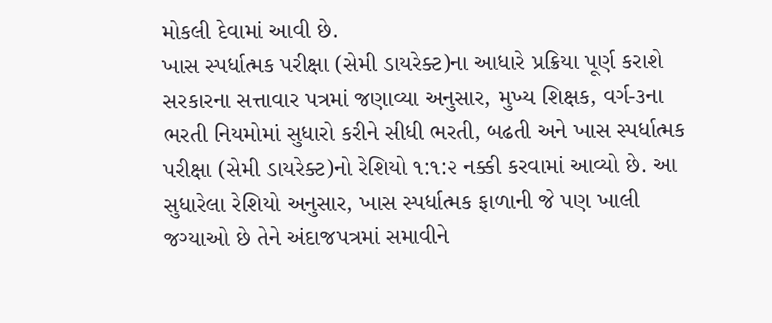મોકલી દેવામાં આવી છે.
ખાસ સ્પર્ધાત્મક પરીક્ષા (સેમી ડાયરેક્ટ)ના આધારે પ્રક્રિયા પૂર્ણ કરાશે
સરકારના સત્તાવાર પત્રમાં જણાવ્યા અનુસાર, મુખ્ય શિક્ષક, વર્ગ-૩ના ભરતી નિયમોમાં સુધારો કરીને સીધી ભરતી, બઢતી અને ખાસ સ્પર્ધાત્મક પરીક્ષા (સેમી ડાયરેક્ટ)નો રેશિયો ૧:૧:૨ નક્કી કરવામાં આવ્યો છે. આ સુધારેલા રેશિયો અનુસાર, ખાસ સ્પર્ધાત્મક ફાળાની જે પણ ખાલી જગ્યાઓ છે તેને અંદાજપત્રમાં સમાવીને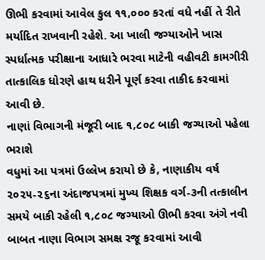ઊભી કરવામાં આવેલ કુલ ૧૧,૦૦૦ કરતાં વધે નહીં તે રીતે મર્યાદિત રાખવાની રહેશે. આ ખાલી જગ્યાઓને ખાસ સ્પર્ધાત્મક પરીક્ષાના આધારે ભરવા માટેની વહીવટી કામગીરી તાત્કાલિક ધોરણે હાથ ધરીને પૂર્ણ કરવા તાકીદ કરવામાં આવી છે.
નાણાં વિભાગની મંજૂરી બાદ ૧,૮૦૮ બાકી જગ્યાઓ પહેલા ભરાશે
વધુમાં આ પત્રમાં ઉલ્લેખ કરાયો છે કે, નાણાકીય વર્ષ ૨૦૨૫-૨૬ના અંદાજપત્રમાં મુખ્ય શિક્ષક વર્ગ-૩ની તત્કાલીન સમયે બાકી રહેલી ૧,૮૦૮ જગ્યાઓ ઊભી કરવા અંગે નવી બાબત નાણા વિભાગ સમક્ષ રજૂ કરવામાં આવી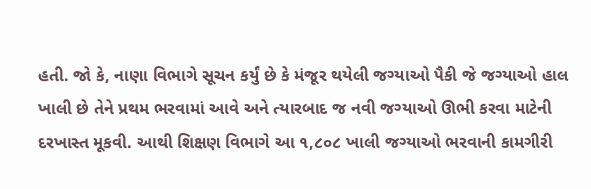હતી. જો કે, નાણા વિભાગે સૂચન કર્યું છે કે મંજૂર થયેલી જગ્યાઓ પૈકી જે જગ્યાઓ હાલ ખાલી છે તેને પ્રથમ ભરવામાં આવે અને ત્યારબાદ જ નવી જગ્યાઓ ઊભી કરવા માટેની દરખાસ્ત મૂકવી. આથી શિક્ષણ વિભાગે આ ૧,૮૦૮ ખાલી જગ્યાઓ ભરવાની કામગીરી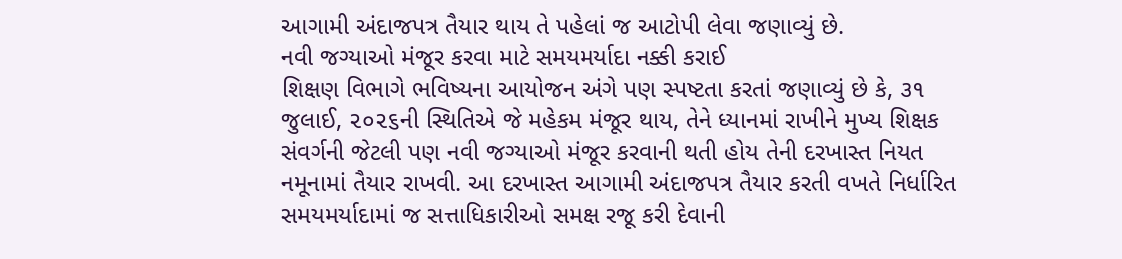આગામી અંદાજપત્ર તૈયાર થાય તે પહેલાં જ આટોપી લેવા જણાવ્યું છે.
નવી જગ્યાઓ મંજૂર કરવા માટે સમયમર્યાદા નક્કી કરાઈ
શિક્ષણ વિભાગે ભવિષ્યના આયોજન અંગે પણ સ્પષ્ટતા કરતાં જણાવ્યું છે કે, ૩૧ જુલાઈ, ૨૦૨૬ની સ્થિતિએ જે મહેકમ મંજૂર થાય, તેને ધ્યાનમાં રાખીને મુખ્ય શિક્ષક સંવર્ગની જેટલી પણ નવી જગ્યાઓ મંજૂર કરવાની થતી હોય તેની દરખાસ્ત નિયત નમૂનામાં તૈયાર રાખવી. આ દરખાસ્ત આગામી અંદાજપત્ર તૈયાર કરતી વખતે નિર્ધારિત સમયમર્યાદામાં જ સત્તાધિકારીઓ સમક્ષ રજૂ કરી દેવાની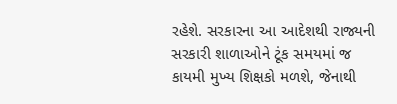રહેશે. સરકારના આ આદેશથી રાજ્યની સરકારી શાળાઓને ટૂંક સમયમાં જ કાયમી મુખ્ય શિક્ષકો મળશે, જેનાથી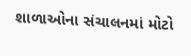શાળાઓના સંચાલનમાં મોટો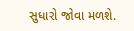સુધારો જોવા મળશે.